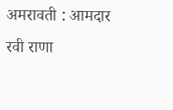अमरावती : आमदार रवी राणा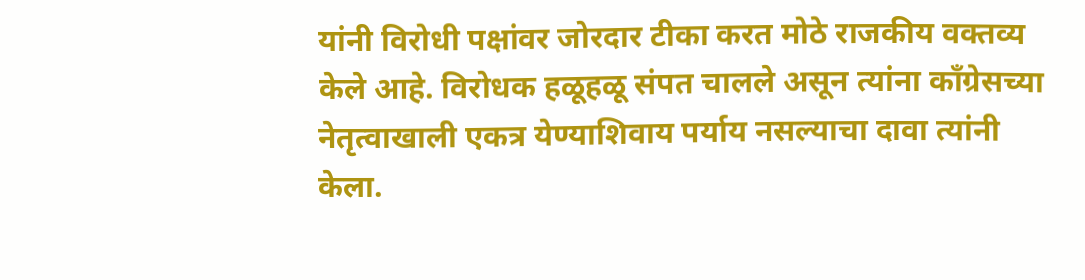यांनी विरोधी पक्षांवर जोरदार टीका करत मोठे राजकीय वक्तव्य केले आहे. विरोधक हळूहळू संपत चालले असून त्यांना काँग्रेसच्या नेतृत्वाखाली एकत्र येण्याशिवाय पर्याय नसल्याचा दावा त्यांनी केला.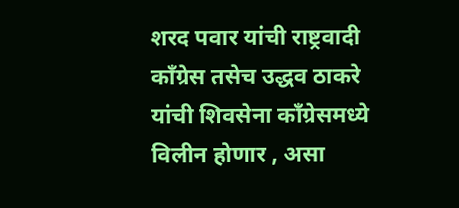शरद पवार यांची राष्ट्रवादी काँग्रेस तसेच उद्धव ठाकरे यांची शिवसेना काँग्रेसमध्ये विलीन होणार , असा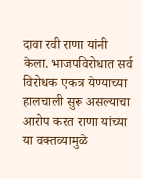दावा रवी राणा यांनी केला. भाजपविरोधात सर्व विरोधक एकत्र येण्याच्या हालचाली सुरू असल्याचा आरोप करत राणा यांच्या या वक्तव्यामुळे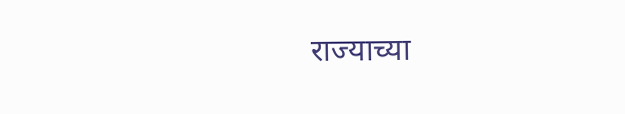राज्याच्या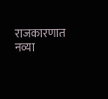राजकारणात नव्या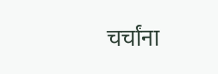चर्चांना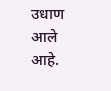उधाण आले आहे.